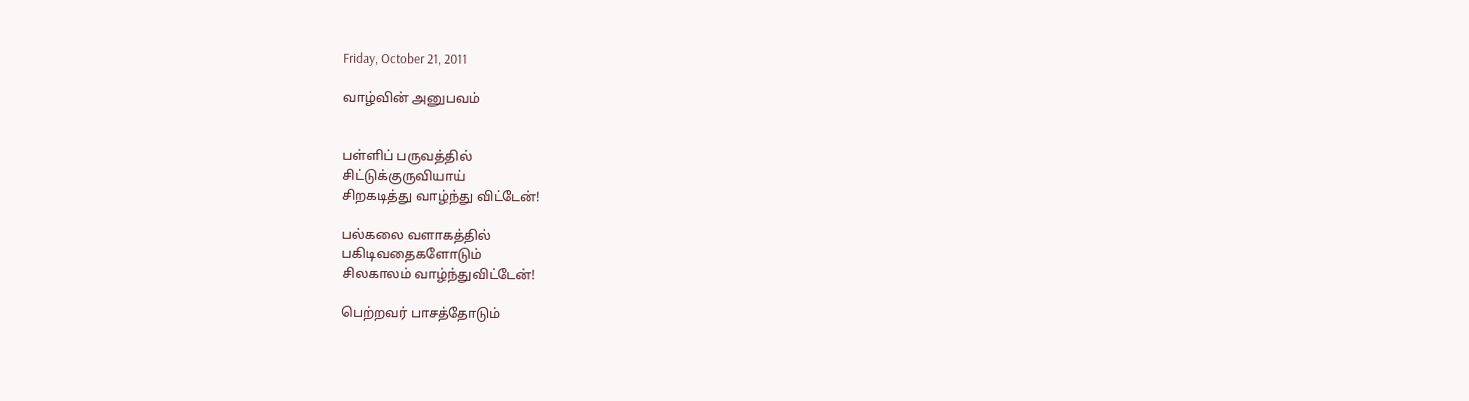Friday, October 21, 2011

வாழ்வின் அனுபவம்


பள்ளிப் பருவத்தில்
சிட்டுக்குருவியாய்
சிறகடித்து வாழ்ந்து விட்டேன்!

பல்கலை வளாகத்தில்
பகிடிவதைகளோடும்
சிலகாலம் வாழ்ந்துவிட்டேன்!

பெற்றவர் பாசத்தோடும்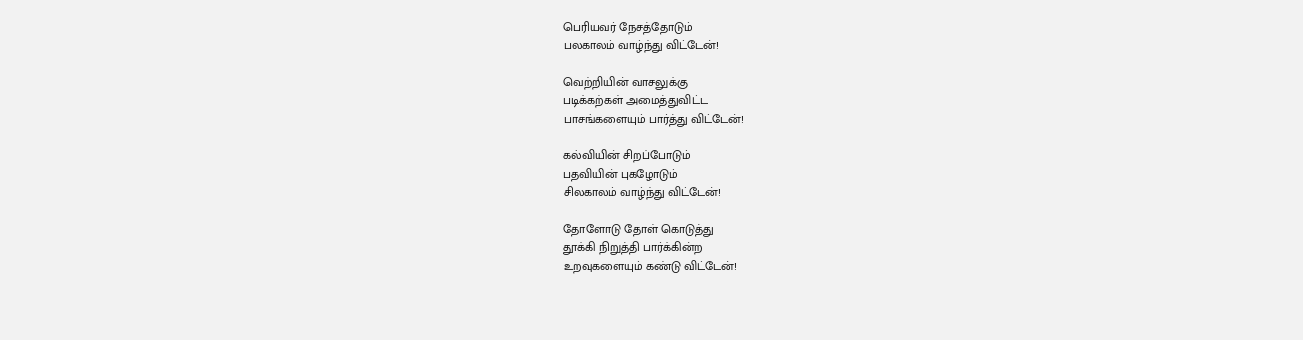பெரியவர் நேசத்தோடும்
பலகாலம் வாழ்ந்து விட்டேன்!

வெற்றியின் வாசலுக்கு
படிக்கற்கள் அமைத்துவிட்ட
பாசங்களையும் பார்த்து விட்டேன்!

கல்வியின் சிறப்போடும்
பதவியின் புகழோடும்
சிலகாலம் வாழ்ந்து விட்டேன்!

தோளோடு தோள் கொடுத்து
தூக்கி நிறுத்தி பார்க்கின்ற
உறவுகளையும் கண்டு விட்டேன்!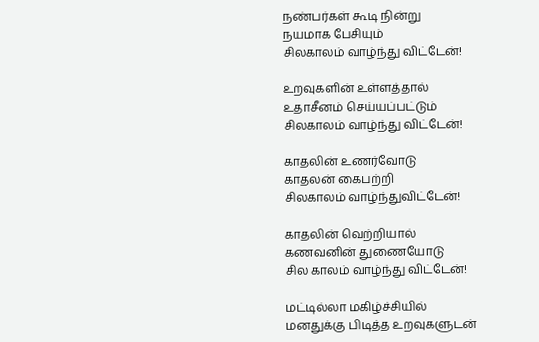நண்பர்கள் கூடி நின்று
நயமாக பேசியும்
சிலகாலம் வாழ்ந்து விட்டேன்!

உறவுகளின் உள்ளத்தால்
உதாசீனம் செய்யப்பட்டும்
சிலகாலம் வாழ்ந்து விட்டேன்!

காதலின் உணர்வோடு
காதலன் கைபற்றி
சிலகாலம் வாழ்ந்துவிட்டேன்!

காதலின் வெற்றியால்
கணவனின் துணையோடு
சில காலம் வாழ்ந்து விட்டேன்!

மட்டில்லா மகிழ்ச்சியில்
மனதுக்கு பிடித்த உறவுகளுடன்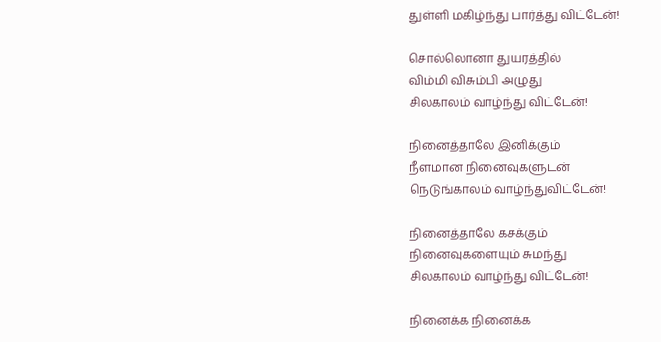துள்ளி மகிழ்ந்து பார்த்து விட்டேன்!

சொல்லொனா துயரத்தில்
விம்மி விசும்பி அழுது
சிலகாலம் வாழ்ந்து விட்டேன்!

நினைத்தாலே இனிக்கும்
நீளமான நினைவுகளுடன்
நெடுங்காலம் வாழ்ந்துவிட்டேன்!

நினைத்தாலே கசக்கும்
நினைவுகளையும் சுமந்து
சிலகாலம் வாழ்ந்து விட்டேன்!

நினைக்க நினைக்க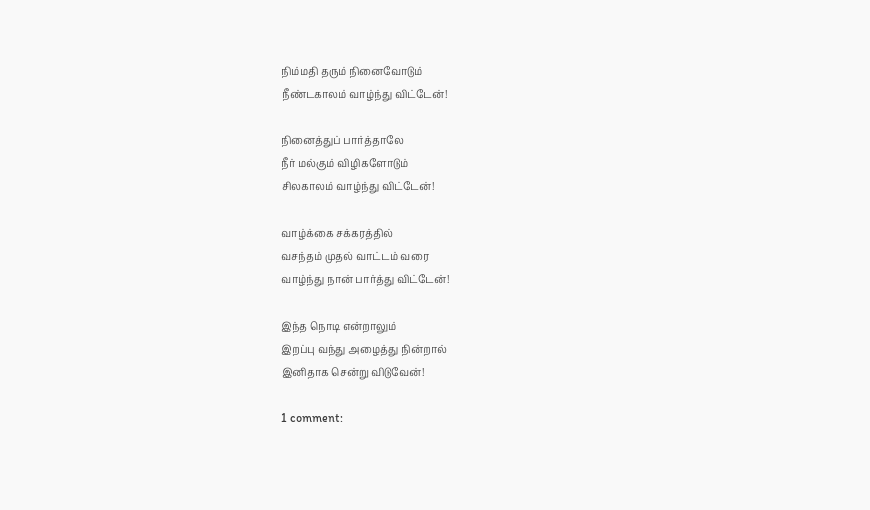நிம்மதி தரும் நினைவோடும்
நீண்டகாலம் வாழ்ந்து விட்டேன்!

நினைத்துப் பார்த்தாலே
நீர் மல்கும் விழிகளோடும்
சிலகாலம் வாழ்ந்து விட்டேன்!

வாழ்க்கை சக்கரத்தில்
வசந்தம் முதல் வாட்டம் வரை
வாழ்ந்து நான் பார்த்து விட்டேன்!

இந்த நொடி என்றாலும்
இறப்பு வந்து அழைத்து நின்றால்
இனிதாக சென்று விடுவேன்!

1 comment: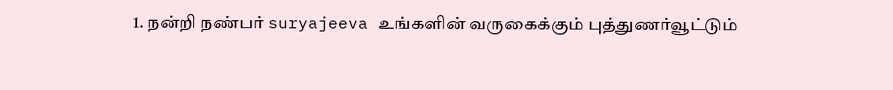1. நன்றி நண்பர் suryajeeva உங்களின் வருகைக்கும் புத்துணர்வூட்டும்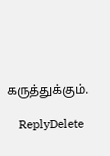கருத்துக்கும்.

    ReplyDelete